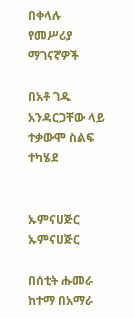በቀላሉ የመሥሪያ ማገናኛዎች

በአቶ ገዱ አንዳርጋቸው ላይ ተቃውሞ ስልፍ ተካሄደ


ኡምናሀጅር
ኡምናሀጅር

በሰቲት ሑመራ ከተማ በአማራ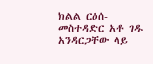ክልል ርዕሰ-መስተዳድር አቶ ገዱ አንዳርጋቸው ላይ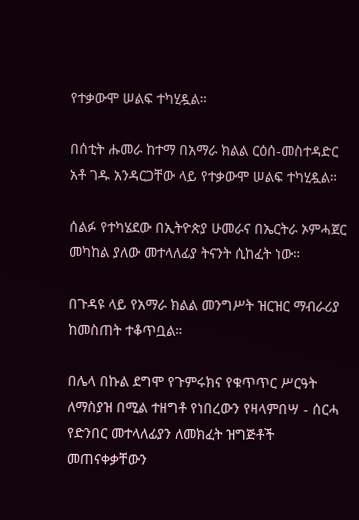የተቃውሞ ሠልፍ ተካሂዷል።

በሰቲት ሑመራ ከተማ በአማራ ክልል ርዕሰ-መስተዳድር አቶ ገዱ አንዳርጋቸው ላይ የተቃውሞ ሠልፍ ተካሂዷል።

ሰልፉ የተካሄደው በኢትዮጵያ ሁመራና በኤርትራ ኦምሓጀር መካከል ያለው መተላለፊያ ትናንት ሲከፈት ነው።

በጉዳዩ ላይ የአማራ ክልል መንግሥት ዝርዝር ማብራሪያ ከመስጠት ተቆጥቧል።

በሌላ በኩል ደግሞ የጉምሩክና የቁጥጥር ሥርዓት ለማስያዝ በሚል ተዘግቶ የነበረውን የዛላምበሣ - ሰርሓ የድንበር መተላለፊያን ለመክፈት ዝግጅቶች መጠናቀቃቸውን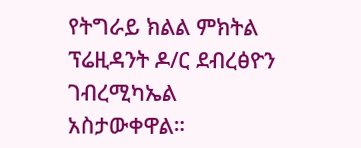የትግራይ ክልል ምክትል ፕሬዚዳንት ዶ/ር ደብረፅዮን ገብረሚካኤል አስታውቀዋል።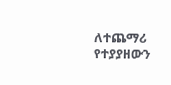ለተጨማሪ የተያያዘውን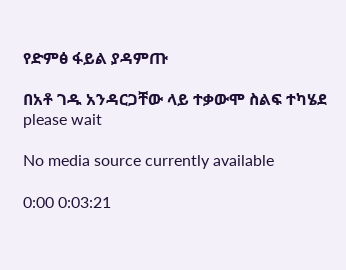የድምፅ ፋይል ያዳምጡ

በአቶ ገዱ አንዳርጋቸው ላይ ተቃውሞ ስልፍ ተካሄደ
please wait

No media source currently available

0:00 0:03:21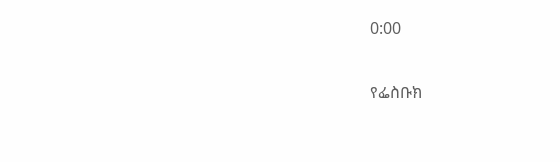0:00

የፌስቡክ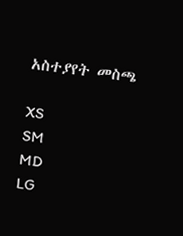አስተያየት መስጫ

XS
SM
MD
LG